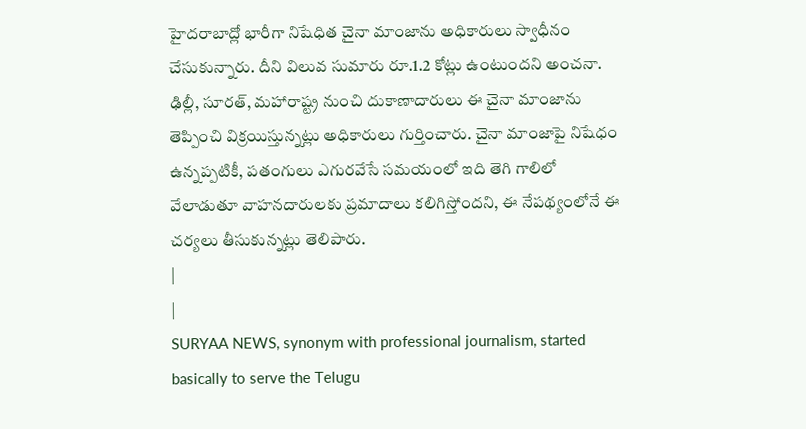హైదరాబాద్లో భారీగా నిషేధిత చైనా మాంజాను అధికారులు స్వాధీనం చేసుకున్నారు. దీని విలువ సుమారు రూ.1.2 కోట్లు ఉంటుందని అంచనా. ఢిల్లీ, సూరత్, మహారాష్ట్ర నుంచి దుకాణాదారులు ఈ చైనా మాంజాను తెప్పించి విక్రయిస్తున్నట్లు అధికారులు గుర్తించారు. చైనా మాంజాపై నిషేధం ఉన్నప్పటికీ, పతంగులు ఎగురవేసే సమయంలో ఇది తెగి గాలిలో వేలాడుతూ వాహనదారులకు ప్రమాదాలు కలిగిస్తోందని, ఈ నేపథ్యంలోనే ఈ చర్యలు తీసుకున్నట్లు తెలిపారు.
|
|
SURYAA NEWS, synonym with professional journalism, started basically to serve the Telugu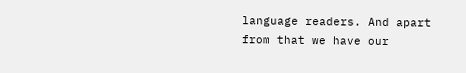language readers. And apart from that we have our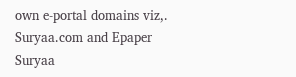own e-portal domains viz,. Suryaa.com and Epaper Suryaa